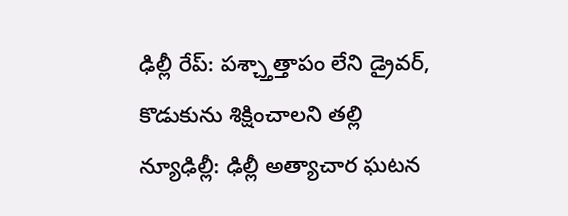ఢిల్లీ రేప్: పశ్చ్తాత్తాపం లేని డ్రైవర్, కొడుకును శిక్షించాలని తల్లి
న్యూఢిల్లీ: ఢిల్లీ అత్యాచార ఘటన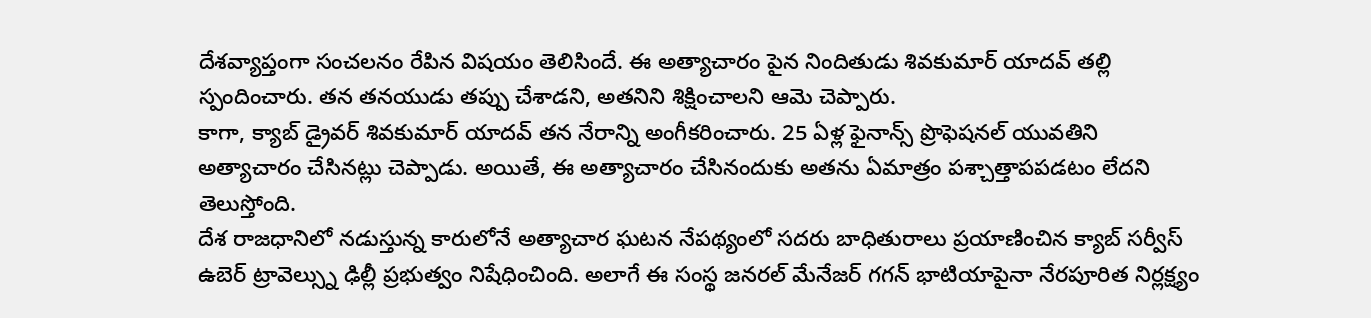దేశవ్యాప్తంగా సంచలనం రేపిన విషయం తెలిసిందే. ఈ అత్యాచారం పైన నిందితుడు శివకుమార్ యాదవ్ తల్లి స్పందించారు. తన తనయుడు తప్పు చేశాడని, అతనిని శిక్షించాలని ఆమె చెప్పారు.
కాగా, క్యాబ్ డ్రైవర్ శివకుమార్ యాదవ్ తన నేరాన్ని అంగీకరించారు. 25 ఏళ్ల ఫైనాన్స్ ప్రొఫెషనల్ యువతిని అత్యాచారం చేసినట్లు చెప్పాడు. అయితే, ఈ అత్యాచారం చేసినందుకు అతను ఏమాత్రం పశ్చాత్తాపపడటం లేదని తెలుస్తోంది.
దేశ రాజధానిలో నడుస్తున్న కారులోనే అత్యాచార ఘటన నేపథ్యంలో సదరు బాధితురాలు ప్రయాణించిన క్యాబ్ సర్వీస్ ఉబెర్ ట్రావెల్స్ను ఢిల్లీ ప్రభుత్వం నిషేధించింది. అలాగే ఈ సంస్థ జనరల్ మేనేజర్ గగన్ భాటియాపైనా నేరపూరిత నిర్లక్ష్యం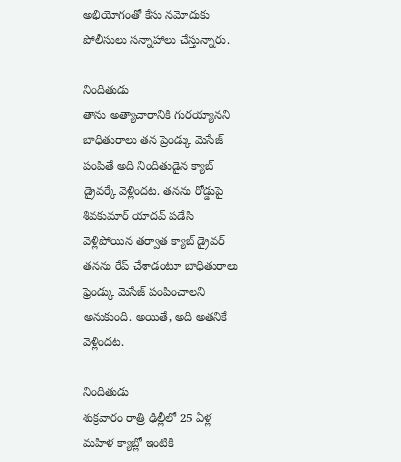అభియోగంతో కేసు నమోదుకు పోలీసులు సన్నాహాలు చేస్తున్నారు.

నిందితుడు
తాను అత్యాచారానికి గురయ్యానని బాధితురాలు తన ప్రెండ్కు మెసేజ్ పంపితే అది నిందితుడైన క్యాబ్ డ్రైవర్కే వెళ్లిందట. తనను రోడ్డుపై శివకుమార్ యాదవ్ పడేసి వెళ్లిపోయిన తర్వాత క్యాబ్ డ్రైవర్ తనను రేప్ చేశాడంటూ బాధితురాలు ఫ్రెండ్కు మెసేజ్ పంపించాలని అనుకుంది. అయితే, అది అతనికే వెళ్లిందట.

నిందితుడు
శుక్రవారం రాత్రి ఢిల్లీలో 25 ఏళ్ల మహిళ క్యాబ్లో ఇంటికి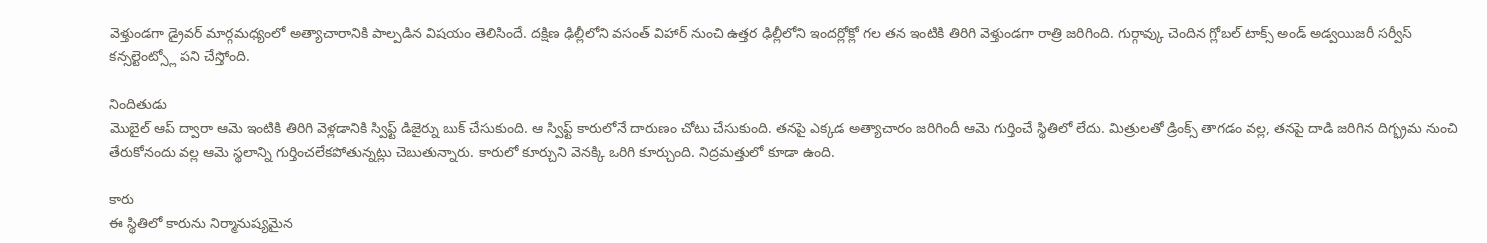వెళ్తుండగా డ్రైవర్ మార్గమధ్యంలో అత్యాచారానికి పాల్పడిన విషయం తెలిసిందే. దక్షిణ ఢిల్లీలోని వసంత్ విహార్ నుంచి ఉత్తర ఢిల్లీలోని ఇందర్లోక్లో గల తన ఇంటికి తిరిగి వెళ్తుండగా రాత్రి జరిగింది. గుర్గావ్కు చెందిన గ్లోబల్ టాక్స్ అండ్ అడ్వయిజరీ సర్వీస్ కన్సల్టెంట్స్లో పని చేస్తోంది.

నిందితుడు
మొబైల్ ఆప్ ద్వారా ఆమె ఇంటికి తిరిగి వెళ్లడానికి స్విఫ్ట్ డిజైర్ను బుక్ చేసుకుంది. ఆ స్విఫ్ట్ కారులోనే దారుణం చోటు చేసుకుంది. తనపై ఎక్కడ అత్యాచారం జరిగిందీ ఆమె గుర్తించే స్థితిలో లేదు. మిత్రులతో డ్రింక్స్ తాగడం వల్ల, తనపై దాడి జరిగిన దిగ్భ్రమ నుంచి తేరుకోనందు వల్ల ఆమె స్థలాన్ని గుర్తించలేకపోతున్నట్లు చెబుతున్నారు. కారులో కూర్చుని వెనక్కి ఒరిగి కూర్చుంది. నిద్రమత్తులో కూడా ఉంది.

కారు
ఈ స్థితిలో కారును నిర్మానుష్యమైన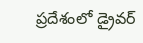ప్రదేశంలో డ్రైవర్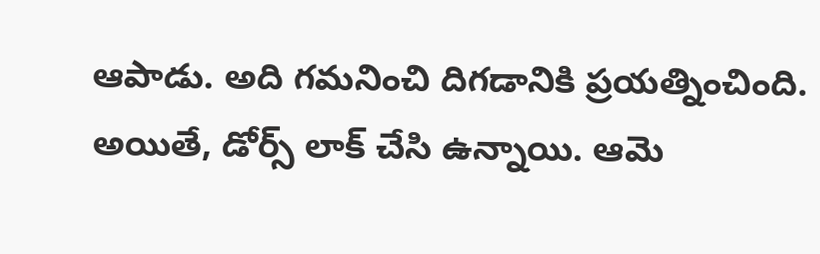ఆపాడు. అది గమనించి దిగడానికి ప్రయత్నించింది. అయితే, డోర్స్ లాక్ చేసి ఉన్నాయి. ఆమె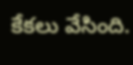కేకలు వేసింది.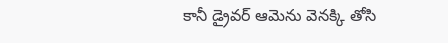కానీ డ్రైవర్ ఆమెను వెనక్కి తోసి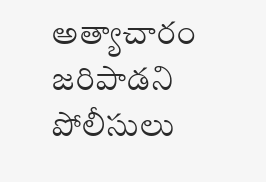అత్యాచారం జరిపాడని పోలీసులు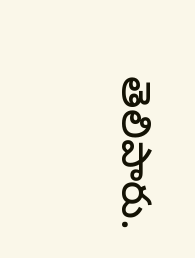తెలిపారు.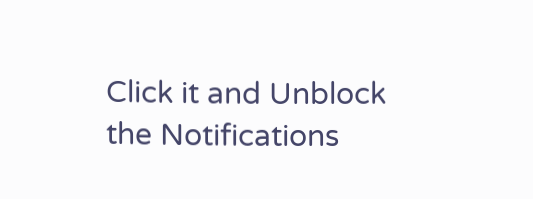Click it and Unblock the Notifications